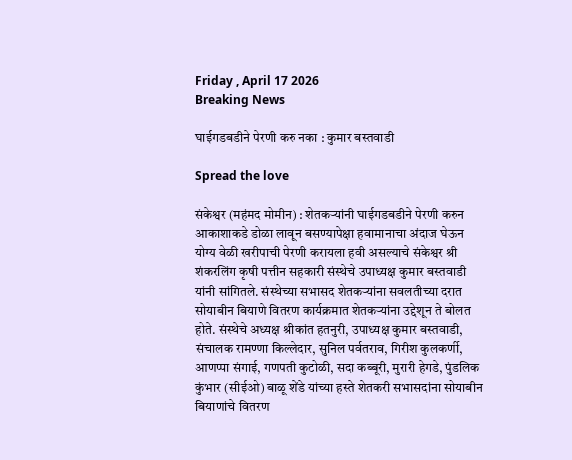Friday , April 17 2026
Breaking News

घाईगडबडीने पेरणी करु नका : कुमार बस्तवाडी

Spread the love

संकेश्वर (महंमद मोमीन) : शेतकऱ्यांनी घाईगडबडीने पेरणी करुन आकाशाकडे डोळा लावून बसण्यापेक्षा हवामानाचा अंदाज घेऊन योग्य वेळी खरीपाची पेरणी करायला हवी असल्याचे संकेश्वर श्री शंकरलिंग कृषी पत्तीन सहकारी संस्थेचे उपाध्यक्ष कुमार बस्तवाडी यांनी सांगितले. संस्थेच्या सभासद शेतकऱ्यांना सवलतीच्या दरात सोयाबीन बियाणे वितरण कार्यक्रमात शेतकऱ्यांना उद्देशून ते बोलत होते. संस्थेचे अध्यक्ष श्रीकांत हतनुरी, उपाध्यक्ष कुमार बस्तवाडी, संचालक रामण्णा किल्लेदार, सुनिल पर्वतराव, गिरीश कुलकर्णी, आणप्पा संगाई, गणपती कुटोळी, सदा कब्बूरी, मुरारी हेगडे, पुंडलिक कुंभार (सीईओ) बाळू शेंडे यांच्या हस्ते शेतकरी सभासदांना सोयाबीन बियाणांचे वितरण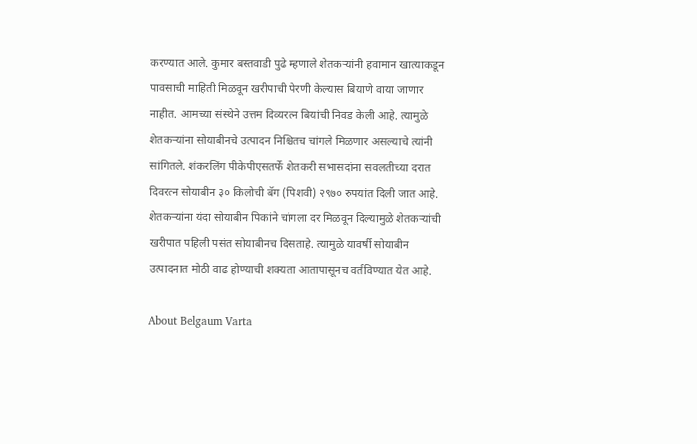करण्यात आले. कुमार बस्तवाडी पुढे म्हणाले शेतकऱ्यांनी हवामान खात्याकडून पावसाची माहिती मिळवून खरीपाची पेरणी केल्यास बियाणे वाया जाणार नाहीत. आमच्या संस्थेने उत्तम दिव्यरत्न बियांची निवड केली आहे. त्यामुळे शेतकऱ्यांना सोयाबीनचे उत्पादन निश्चितच चांगले मिळणार असल्याचे त्यांनी सांगितले. शंकरलिंग पीकेपीएसतर्फे शेतकरी सभासदांना सवलतीच्या दरात दिवरत्न सोयाबीन ३० किलोची बॅग (पिशवी) २९७० रुपयांत दिली जात आहे. शेतकऱ्यांना यंदा सोयाबीन पिकांने चांगला दर मिळवून दिल्यामुळे शेतकऱ्यांची खरीपात पहिली पसंत सोयाबीनच दिसताहे. त्यामुळे यावर्षी सोयाबीन उत्पादनात मोठी वाढ होण्याची शक्यता आतापासूनच वर्तविण्यात येत आहे.

About Belgaum Varta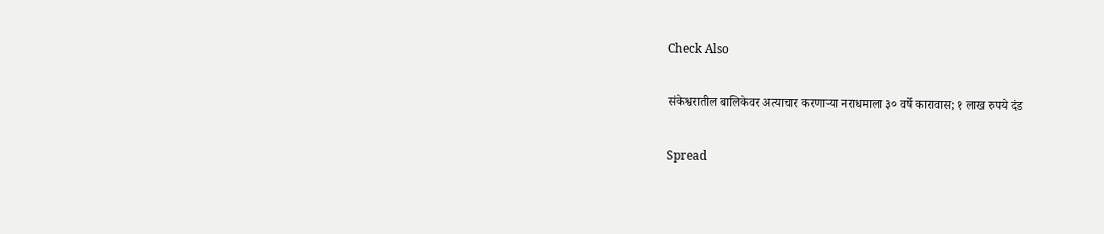Check Also

संकेश्वरातील बालिकेवर अत्याचार करणाऱ्या नराधमाला ३० वर्षे कारावास; १ लाख रुपये दंड

Spread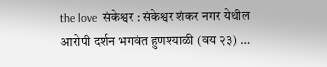the love  संकेश्वर : संकेश्वर शंकर नगर येथील आरोपी दर्शन भगवंत हुणश्याळी (वय २३) …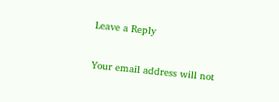Leave a Reply

Your email address will not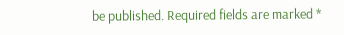be published. Required fields are marked *